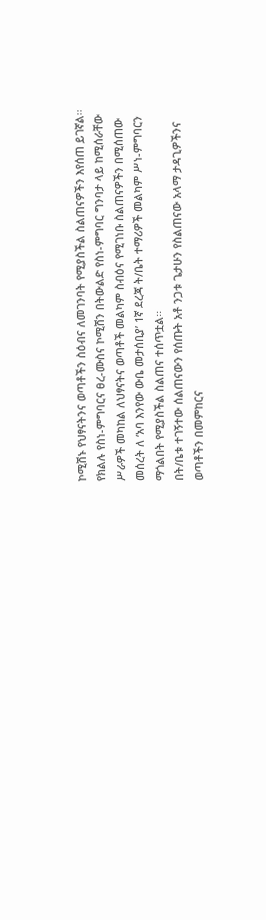ኮሚሽኑ የህፃናትንና ወጣቶችን ስዕብና ለመገንባት የሚያስችል ስልጠናዎችን እየሰጠ ይገኛል፡፡
የክልሉ የስነ-ምግባርና ፀረ-ሙስና ኮሚሽን በትውልድ የስነ-ምግባር ግንባታ ላይ ከሚሰራቸው ሥራዎች መካከል ለህፃናትና ወጣቶች መልካም ስብዕና የሚገነቡ ስልጠናዎችን በሚሰጠው መሰረት ለ ‘አባ እንየው ውቤ መታሰቢያ’ 1ኛ ደረጃ ት/ቤት ተማሪዎች መልካም ሥነ-ምግባርን ማጎልበት የሚያስችል ስልጠና ተሰጥቷል፡፡
በት/ቤቱ ተገኝተው ሰልጠናውን የሰጡት አቶ ንጋቱ ጌታሁን የስልጠናው አላማ ታዳጊዎችንና ወጣቶችን በመምከርና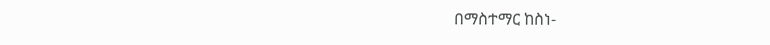በማስተማር ከስነ-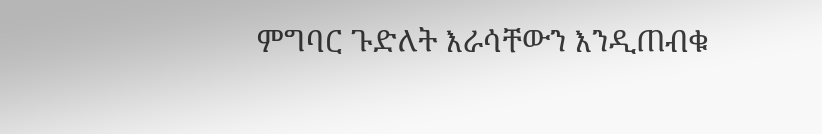ምግባር ጉድለት እራሳቸውን እንዲጠብቁ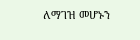ለማገዝ መሆኑን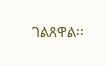ገልጸዋል፡፡